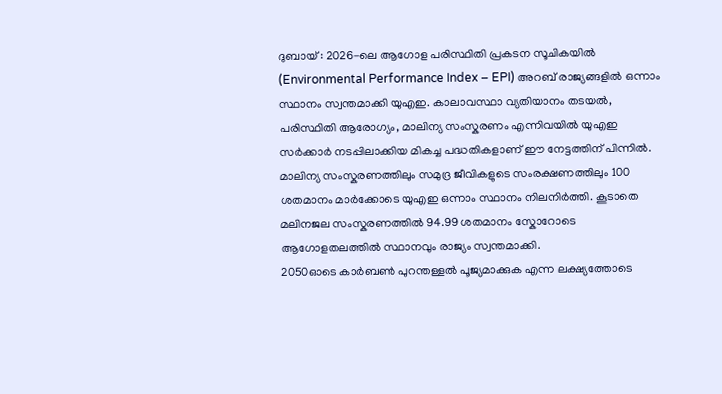ദുബായ് : 2026-ലെ ആഗോള പരിസ്ഥിതി പ്രകടന സൂചികയിൽ (Environmental Performance Index – EPI) അറബ് രാജ്യങ്ങളിൽ ഒന്നാം സ്ഥാനം സ്വന്തമാക്കി യുഎഇ. കാലാവസ്ഥാ വ്യതിയാനം തടയൽ, പരിസ്ഥിതി ആരോഗ്യം, മാലിന്യ സംസ്കരണം എന്നിവയിൽ യുഎഇ സർക്കാർ നടപ്പിലാക്കിയ മികച്ച പദ്ധതികളാണ് ഈ നേട്ടത്തിന് പിന്നിൽ. മാലിന്യ സംസ്കരണത്തിലും സമുദ്ര ജീവികളുടെ സംരക്ഷണത്തിലും 100 ശതമാനം മാർക്കോടെ യുഎഇ ഒന്നാം സ്ഥാനം നിലനിർത്തി. കൂടാതെ മലിനജല സംസ്കരണത്തിൽ 94.99 ശതമാനം സ്കോറോടെ ആഗോളതലത്തിൽ സ്ഥാനവും രാജ്യം സ്വന്തമാക്കി.
2050ഓടെ കാർബൺ പുറന്തള്ളൽ പൂജ്യമാക്കുക എന്ന ലക്ഷ്യത്തോടെ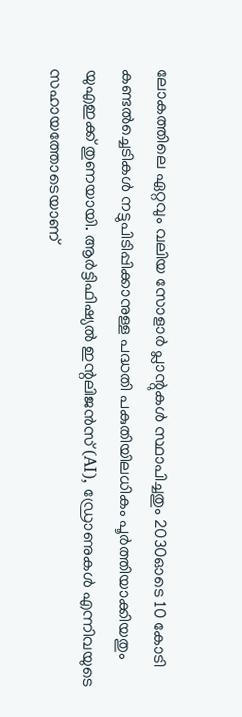ലോകത്തിലെ ഏറ്റവും വലിയ സോളാർ പ്ലാന്റുകൾ സ്ഥാപിച്ചതും 2030ഓടെ 10 കോടി കണ്ടൽച്ചെടികൾ നട്ടുപിടിപ്പിക്കാനുള്ള പദ്ധതി പകുതിയിലധികം പൂർത്തിയാക്കിയതും യുഎഇക്ക് തുണയായി. ആർട്ടിഫിഷ്യൽ ഇന്റലിജൻസ് (AI), ഡ്രോണുകൾ എന്നിവയുടെ സഹായത്തോടെയാണ്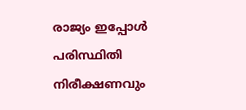രാജ്യം ഇപ്പോൾ പരിസ്ഥിതി നിരീക്ഷണവും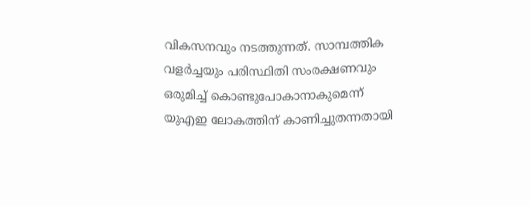വികസനവും നടത്തുന്നത്. സാമ്പത്തിക വളർച്ചയും പരിസ്ഥിതി സംരക്ഷണവും ഒരുമിച്ച് കൊണ്ടുപോകാനാകുമെന്ന് യുഎഇ ലോകത്തിന് കാണിച്ചുതന്നതായി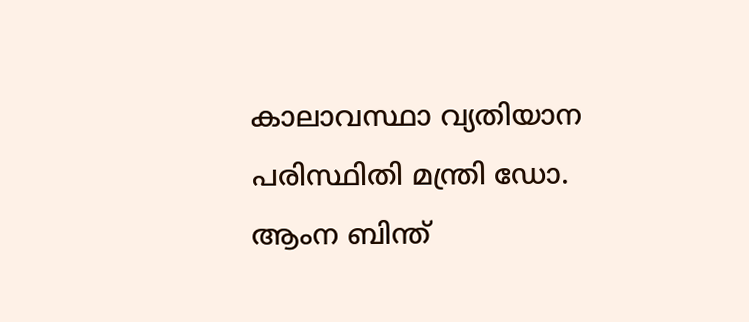കാലാവസ്ഥാ വ്യതിയാന പരിസ്ഥിതി മന്ത്രി ഡോ. ആംന ബിന്ത്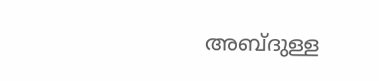അബ്ദുള്ള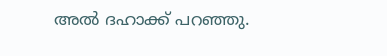അൽ ദഹാക്ക് പറഞ്ഞു.